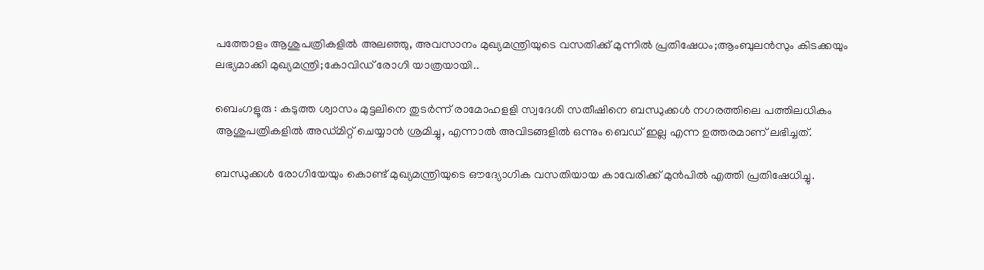പത്തോളം ആശുപത്രികളിൽ അലഞ്ഞു, അവസാനം മുഖ്യമന്ത്രിയുടെ വസതിക്ക് മുന്നിൽ പ്രതിഷേധം;ആംബുലൻസും കിടക്കയും ലഭ്യമാക്കി മുഖ്യമന്ത്രി;കോവിഡ് രോഗി യാത്രയായി..

ബെംഗളൂരു : കടുത്ത ശ്വാസം മുട്ടലിനെ തുടർന്ന് രാമോഹളളി സ്വദേശി സതീഷിനെ ബന്ധുക്കൾ നഗരത്തിലെ പത്തിലധികം ആശുപത്രികളിൽ അഡ്മിറ്റ് ചെയ്യാൻ ശ്രമിച്ചു, എന്നാൽ അവിടങ്ങളിൽ ഒന്നും ബെഡ് ഇല്ല എന്ന ഉത്തരമാണ് ലഭിച്ചത്.

ബന്ധുക്കൾ രോഗിയേയും കൊണ്ട് മുഖ്യമന്ത്രിയുടെ ഔദ്യോഗിക വസതിയായ കാവേരിക്ക് മുൻപിൽ എത്തി പ്രതിഷേധിച്ചു.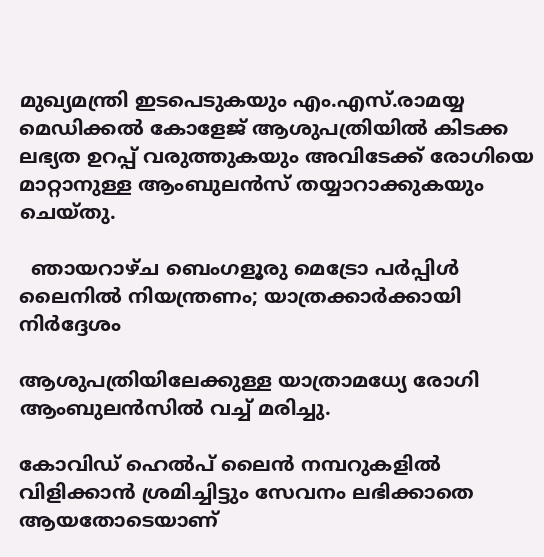മുഖ്യമന്ത്രി ഇടപെടുകയും എം.എസ്.രാമയ്യ മെഡിക്കൽ കോളേജ് ആശുപത്രിയിൽ കിടക്ക ലഭ്യത ഉറപ്പ് വരുത്തുകയും അവിടേക്ക് രോഗിയെ മാറ്റാനുള്ള ആംബുലൻസ് തയ്യാറാക്കുകയും ചെയ്തു.

  ഞായറാഴ്ച ബെംഗളൂരു മെട്രോ പർപ്പിൾ ലൈനിൽ നിയന്ത്രണം; യാത്രക്കാർക്കായി നിർദ്ദേശം

ആശുപത്രിയിലേക്കുള്ള യാത്രാമധ്യേ രോഗി ആംബുലൻസിൽ വച്ച് മരിച്ചു.

കോവിഡ് ഹെൽപ് ലൈൻ നമ്പറുകളിൽ വിളിക്കാൻ ശ്രമിച്ചിട്ടും സേവനം ലഭിക്കാതെ ആയതോടെയാണ്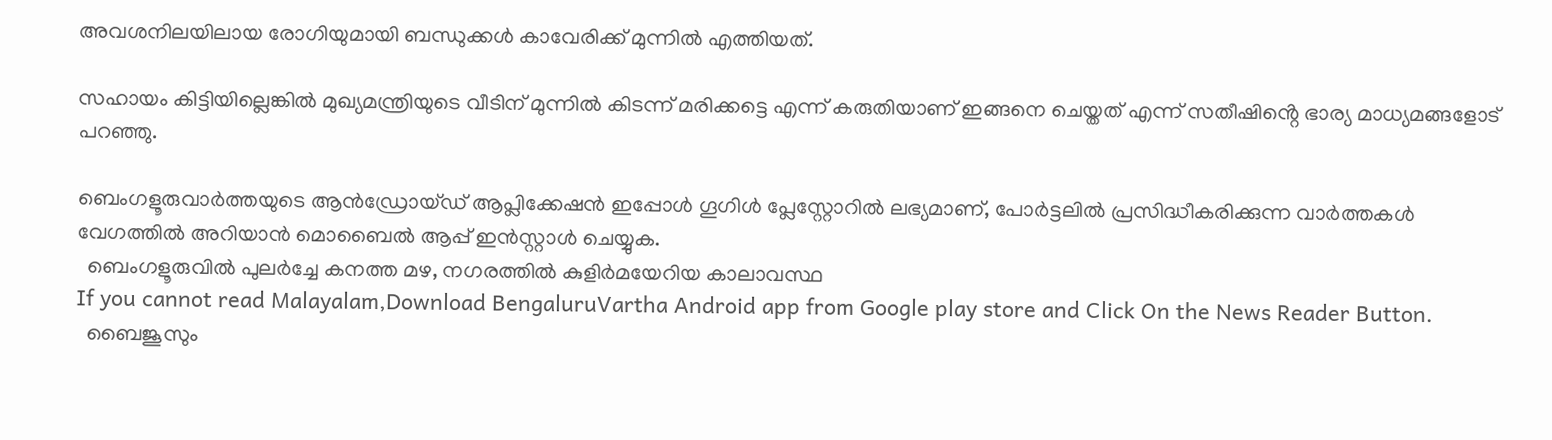അവശനിലയിലായ രോഗിയുമായി ബന്ധുക്കൾ കാവേരിക്ക് മുന്നിൽ എത്തിയത്.

സഹായം കിട്ടിയില്ലെങ്കിൽ മുഖ്യമന്ത്രിയുടെ വീടിന് മുന്നിൽ കിടന്ന് മരിക്കട്ടെ എന്ന് കരുതിയാണ് ഇങ്ങനെ ചെയ്തത് എന്ന് സതീഷിൻ്റെ ഭാര്യ മാധ്യമങ്ങളോട് പറഞ്ഞു.

ബെംഗളൂരുവാർത്തയുടെ ആൻഡ്രോയ്ഡ് ആപ്ലിക്കേഷൻ ഇപ്പോൾ ഗൂഗിൾ പ്ലേസ്റ്റോറിൽ ലഭ്യമാണ്, പോർട്ടലിൽ പ്രസിദ്ധീകരിക്കുന്ന വാർത്തകൾ വേഗത്തിൽ അറിയാൻ മൊബൈൽ ആപ്പ് ഇൻസ്റ്റാൾ ചെയ്യുക.
  ബെംഗളൂരുവിൽ പുലർച്ചേ കനത്ത മഴ, നഗരത്തിൽ കുളിർമയേറിയ കാലാവസ്ഥ
If you cannot read Malayalam,Download BengaluruVartha Android app from Google play store and Click On the News Reader Button.
  ബൈജൂസും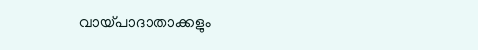വായ്പാദാതാക്കളും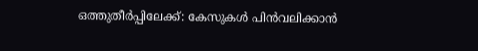ഒത്തുതീർപ്പിലേക്ക്: കേസുകൾ പിൻവലിക്കാൻ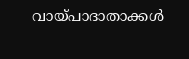വായ്പാദാതാക്കൾ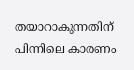തയാറാകുന്നതിന് പിന്നിലെ കാരണം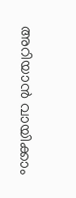അറിയാൻ വായിക്കാം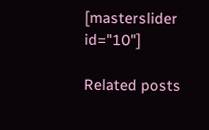[masterslider id="10"]

Related posts